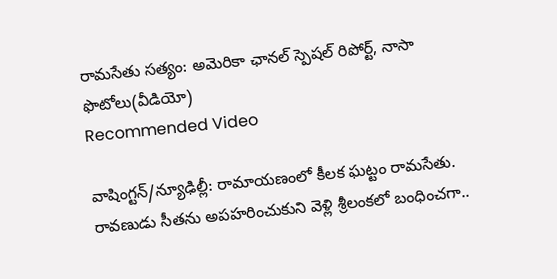రామసేతు సత్యం: అమెరికా ఛానల్ స్పెషల్ రిపోర్ట్, నాసా ఫొటోలు(వీడియో)
Recommended Video

వాషింగ్టన్/న్యూఢిల్లీ: రామాయణంలో కీలక ఘట్టం రామసేతు. రావణుడు సీతను అపహరించుకుని వెళ్లి శ్రీలంకలో బంధించగా..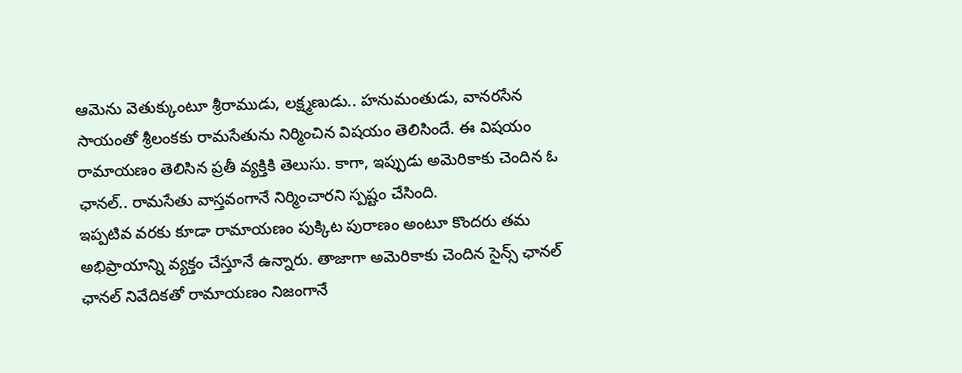ఆమెను వెతుక్కుంటూ శ్రీరాముడు, లక్ష్మణుడు.. హనుమంతుడు, వానరసేన సాయంతో శ్రీలంకకు రామసేతును నిర్మించిన విషయం తెలిసిందే. ఈ విషయం రామాయణం తెలిసిన ప్రతీ వ్యక్తికి తెలుసు. కాగా, ఇప్పుడు అమెరికాకు చెందిన ఓ ఛానల్.. రామసేతు వాస్తవంగానే నిర్మించారని స్పష్టం చేసింది.
ఇప్పటివ వరకు కూడా రామాయణం పుక్కిట పురాణం అంటూ కొందరు తమ అభిప్రాయాన్ని వ్యక్తం చేస్తూనే ఉన్నారు. తాజాగా అమెరికాకు చెందిన సైన్స్ ఛానల్ ఛానల్ నివేదికతో రామాయణం నిజంగానే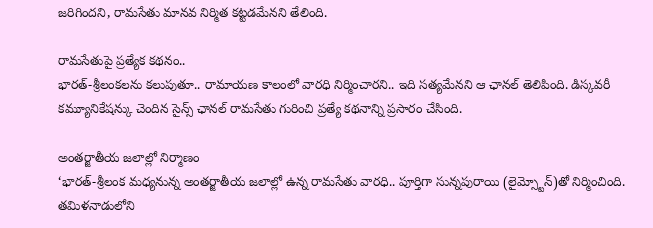జరిగిందని, రామసేతు మానవ నిర్మిత కట్టడమేనని తేలింది.

రామసేతుపై ప్రత్యేక కథనం..
భారత్-శ్రీలంకలను కలుపుతూ.. రామాయణ కాలంలో వారధి నిర్మించారని.. ఇది సత్యమేనని ఆ ఛానల్ తెలిపింది. డిస్కవరీ కమ్యూనికేషన్కు చెందిన సైన్స్ ఛానల్ రామసేతు గురించి ప్రత్యే కథనాన్ని ప్రసారం చేసింది.

అంతర్జాతీయ జలాల్లో నిర్మాణం
‘భారత్-శ్రీలంక మధ్యనున్న అంతర్జాతీయ జలాల్లో ఉన్న రామసేతు వారధి.. పూర్తిగా సున్నపురాయి (లైమ్స్టోన్)తో నిర్మించింది. తమిళనాడులోని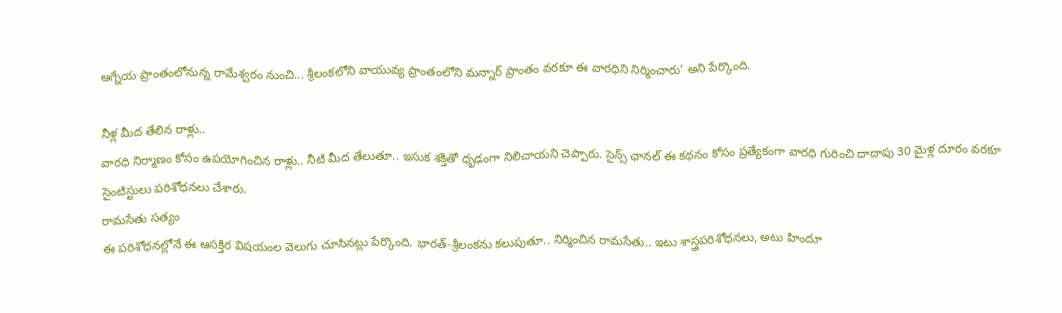ఆగ్నేయ ప్రాంతంలోనున్న రామేశ్వరం నుంచి... శ్రీలంకలోని వాయువ్య ప్రాంతంలోని మన్నార్ ప్రాంతం వరకూ ఈ వారధిని నిర్మించారు' అని పేర్కొంది.

నీళ్ల మీద తేలిన రాళ్లు..
వారధి నిర్మాణం కోసం ఉపయోగించిన రాళ్లు.. నీటి మీద తేలుతూ.. ఇసుక శక్తితో ధృఢంగా నిలిచాయని చెప్పారు. సైన్స్ ఛానల్ ఈ కథనం కోసం ప్రత్యేకంగా వారధి గురించి దాదాపు 30 మైళ్ల దూరం వరకూ సైంటిస్టులు పరిశోధనలు చేశారు.
రామసేతు సత్యం
ఈ పరిశోధనల్లోనే ఈ ఆసక్తిర విషయంల వెలుగు చూసినట్లు పేర్కొంది. భారత్-శ్రీలంకను కలుపుతూ.. నిర్మించిన రామసేతు.. ఇటు శాస్త్రపరిశోధనలు, అటు హిందూ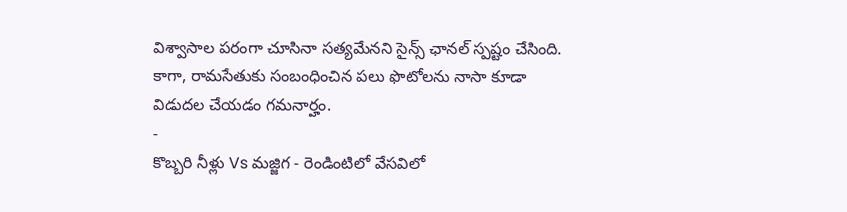విశ్వాసాల పరంగా చూసినా సత్యమేనని సైన్స్ ఛానల్ స్పష్టం చేసింది. కాగా, రామసేతుకు సంబంధించిన పలు ఫొటోలను నాసా కూడా విడుదల చేయడం గమనార్హం.
-
కొబ్బరి నీళ్లు Vs మజ్జిగ - రెండింటిలో వేసవిలో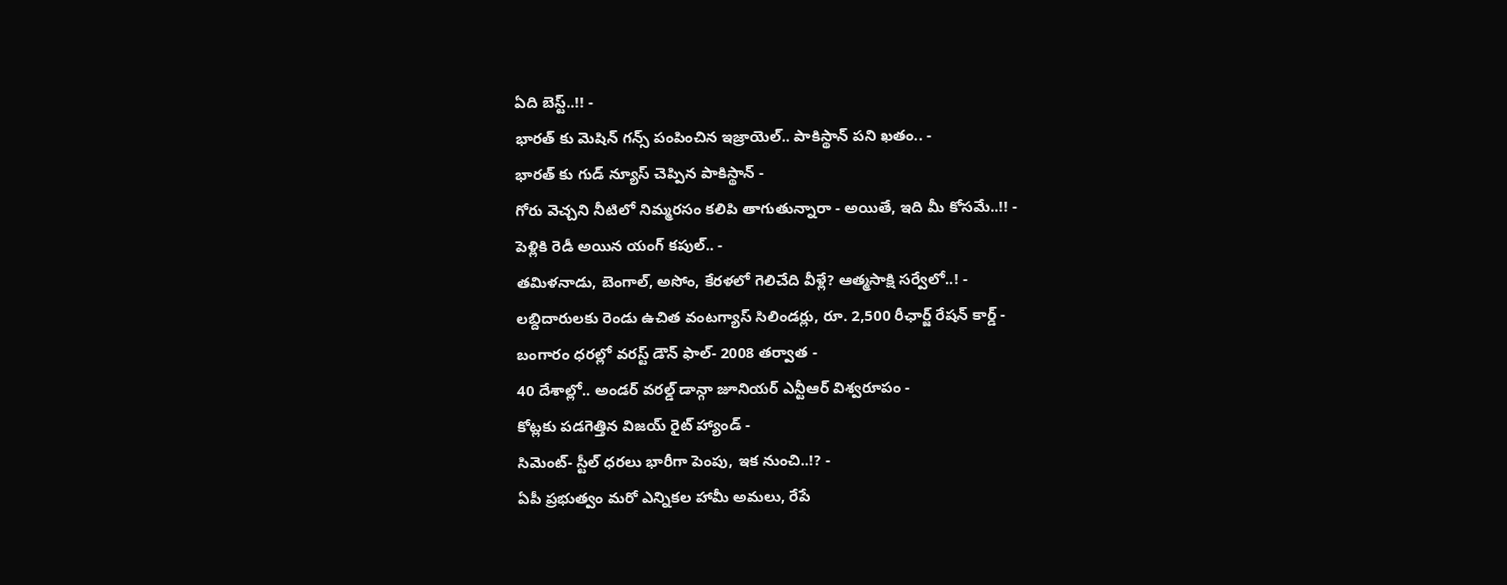ఏది బెస్ట్..!! -
భారత్ కు మెషిన్ గన్స్ పంపించిన ఇజ్రాయెల్.. పాకిస్థాన్ పని ఖతం.. -
భారత్ కు గుడ్ న్యూస్ చెప్పిన పాకిస్థాన్ -
గోరు వెచ్చని నీటిలో నిమ్మరసం కలిపి తాగుతున్నారా - అయితే, ఇది మీ కోసమే..!! -
పెళ్లికి రెడీ అయిన యంగ్ కపుల్.. -
తమిళనాడు, బెంగాల్, అసోం, కేరళలో గెలిచేది వీళ్లే? ఆత్మసాక్షి సర్వేలో..! -
లబ్దిదారులకు రెండు ఉచిత వంటగ్యాస్ సిలిండర్లు, రూ. 2,500 రీఛార్జ్ రేషన్ కార్డ్ -
బంగారం ధరల్లో వరస్ట్ డౌన్ ఫాల్- 2008 తర్వాత -
40 దేశాల్లో.. అండర్ వరల్డ్ డాన్గా జూనియర్ ఎన్టీఆర్ విశ్వరూపం -
కోట్లకు పడగెత్తిన విజయ్ రైట్ హ్యాండ్ -
సిమెంట్- స్టీల్ ధరలు భారీగా పెంపు, ఇక నుంచి..!? -
ఏపీ ప్రభుత్వం మరో ఎన్నికల హామీ అమలు, రేపే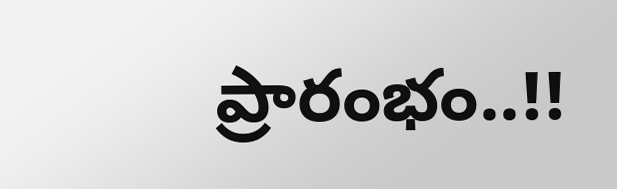ప్రారంభం..!!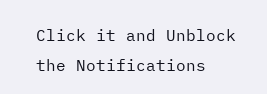Click it and Unblock the Notifications